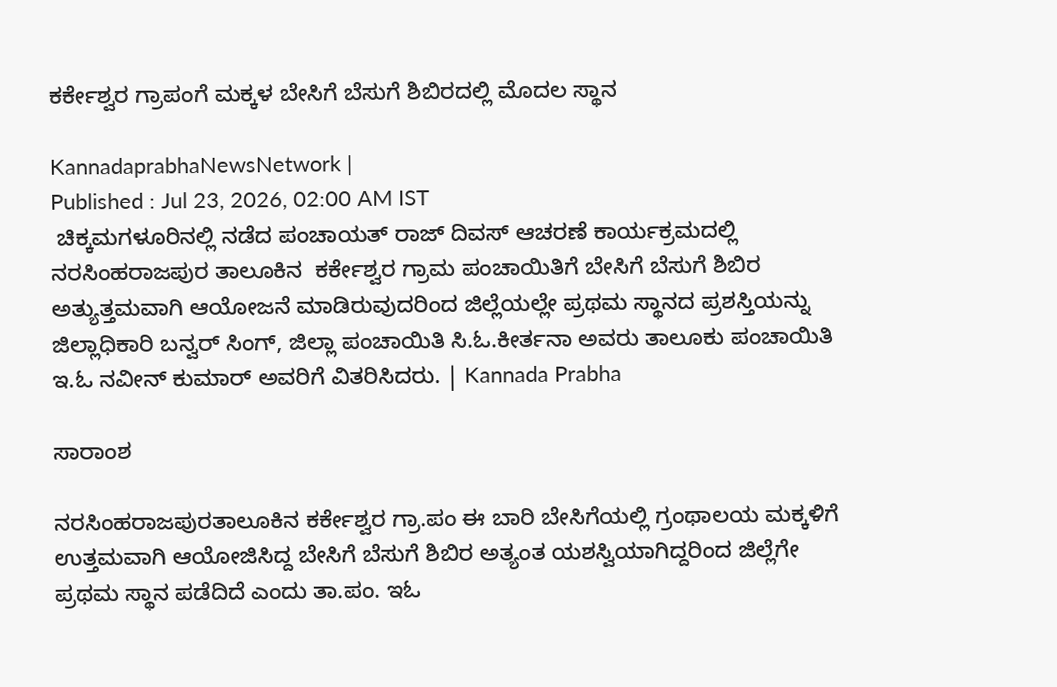ಕರ್ಕೇಶ್ವರ ಗ್ರಾಪಂಗೆ ಮಕ್ಕಳ ಬೇಸಿಗೆ ಬೆಸುಗೆ ಶಿಬಿರದಲ್ಲಿ ಮೊದಲ ಸ್ಥಾನ

KannadaprabhaNewsNetwork |
Published : Jul 23, 2026, 02:00 AM IST
 ಚಿಕ್ಕಮಗಳೂರಿನಲ್ಲಿ ನಡೆದ ಪಂಚಾಯತ್ ರಾಜ್ ದಿವಸ್ ಆಚರಣೆ ಕಾರ್ಯಕ್ರಮದಲ್ಲಿ ನರಸಿಂಹರಾಜಪುರ ತಾಲೂಕಿನ  ಕರ್ಕೇಶ್ವರ ಗ್ರಾಮ ಪಂಚಾಯಿತಿಗೆ ಬೇಸಿಗೆ ಬೆಸುಗೆ ಶಿಬಿರ ಅತ್ಯುತ್ತಮವಾಗಿ ಆಯೋಜನೆ ಮಾಡಿರುವುದರಿಂದ ಜಿಲ್ಲೆಯಲ್ಲೇ ಪ್ರಥಮ ಸ್ಥಾನದ ಪ್ರಶಸ್ತಿಯನ್ನು  ಜಿಲ್ಲಾಧಿಕಾರಿ ಬನ್ವರ್ ಸಿಂಗ್, ಜಿಲ್ಲಾ ಪಂಚಾಯಿತಿ ಸಿ.ಓ.ಕೀರ್ತನಾ ಅವರು ತಾಲೂಕು ಪಂಚಾಯಿತಿ ಇ.ಓ ನವೀನ್ ಕುಮಾರ್ ಅವರಿಗೆ ವಿತರಿಸಿದರು. | Kannada Prabha

ಸಾರಾಂಶ

ನರಸಿಂಹರಾಜಪುರತಾಲೂಕಿನ ಕರ್ಕೇಶ್ವರ ಗ್ರಾ.ಪಂ ಈ ಬಾರಿ ಬೇಸಿಗೆಯಲ್ಲಿ ಗ್ರಂಥಾಲಯ ಮಕ್ಕಳಿಗೆ ಉತ್ತಮವಾಗಿ ಆಯೋಜಿಸಿದ್ದ ಬೇಸಿಗೆ ಬೆಸುಗೆ ಶಿಬಿರ ಅತ್ಯಂತ ಯಶಸ್ವಿಯಾಗಿದ್ದರಿಂದ ಜಿಲ್ಲೆಗೇ ಪ್ರಥಮ ಸ್ಥಾನ ಪಡೆದಿದೆ ಎಂದು ತಾ.ಪಂ. ಇಓ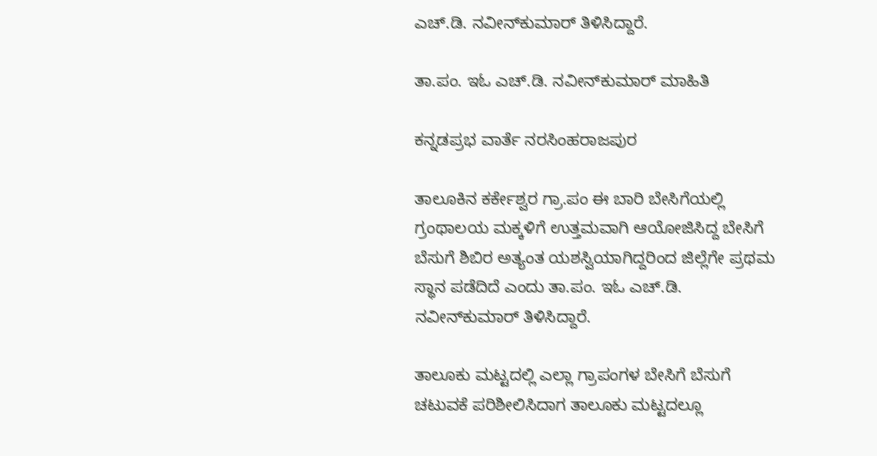ಎಚ್.ಡಿ. ನವೀನ್‌ಕುಮಾರ್ ತಿಳಿಸಿದ್ದಾರೆ.

ತಾ.ಪಂ. ಇಓ ಎಚ್.ಡಿ. ನವೀನ್‌ಕುಮಾರ್ ಮಾಹಿತಿ

ಕನ್ನಡಪ್ರಭ ವಾರ್ತೆ ನರಸಿಂಹರಾಜಪುರ

ತಾಲೂಕಿನ ಕರ್ಕೇಶ್ವರ ಗ್ರಾ.ಪಂ ಈ ಬಾರಿ ಬೇಸಿಗೆಯಲ್ಲಿ ಗ್ರಂಥಾಲಯ ಮಕ್ಕಳಿಗೆ ಉತ್ತಮವಾಗಿ ಆಯೋಜಿಸಿದ್ದ ಬೇಸಿಗೆ ಬೆಸುಗೆ ಶಿಬಿರ ಅತ್ಯಂತ ಯಶಸ್ವಿಯಾಗಿದ್ದರಿಂದ ಜಿಲ್ಲೆಗೇ ಪ್ರಥಮ ಸ್ಥಾನ ಪಡೆದಿದೆ ಎಂದು ತಾ.ಪಂ. ಇಓ ಎಚ್.ಡಿ. ನವೀನ್‌ಕುಮಾರ್ ತಿಳಿಸಿದ್ದಾರೆ.

ತಾಲೂಕು ಮಟ್ಟದಲ್ಲಿ ಎಲ್ಲಾ ಗ್ರಾಪಂಗಳ ಬೇಸಿಗೆ ಬೆಸುಗೆ ಚಟುವಕೆ ಪರಿಶೀಲಿಸಿದಾಗ ತಾಲೂಕು ಮಟ್ಟದಲ್ಲೂ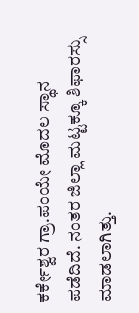ಕರ್ಕೇಶ್ವರ ಗ್ರಾ.ಪಂಯೇ ಮೊದಲ ಸ್ಥಾನ ಪಡೆದಿದೆ. ನಂತರ ಜಿಲ್ಲಾ ಮಟ್ಟಕ್ಕೂ ಶಿಫಾರಸ್ಸು ಮಾಡಲಾಗಿತ್ತು.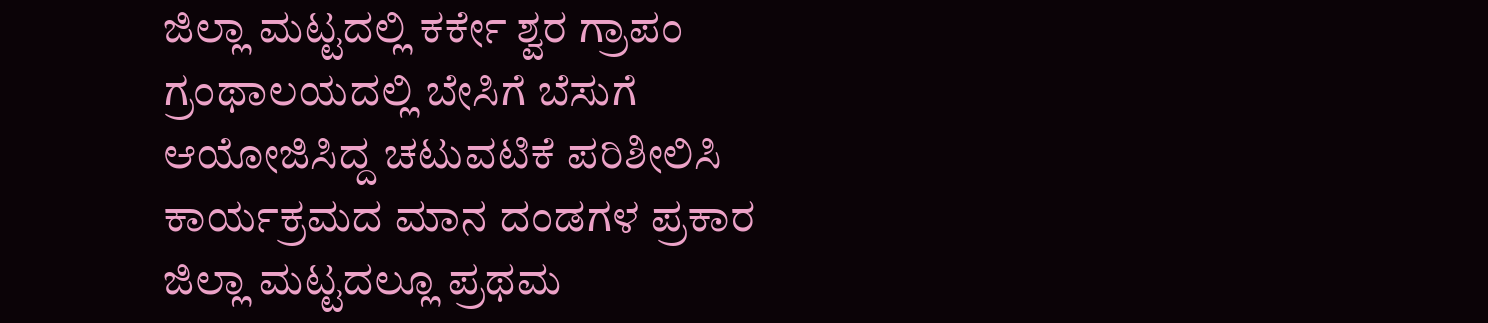ಜಿಲ್ಲಾ ಮಟ್ಟದಲ್ಲಿ ಕರ್ಕೇ ಶ್ವರ ಗ್ರಾಪಂ ಗ್ರಂಥಾಲಯದಲ್ಲಿ ಬೇಸಿಗೆ ಬೆಸುಗೆ ಆಯೋಜಿಸಿದ್ದ ಚಟುವಟಿಕೆ ಪರಿಶೀಲಿಸಿ ಕಾರ್ಯಕ್ರಮದ ಮಾನ ದಂಡಗಳ ಪ್ರಕಾರ ಜಿಲ್ಲಾ ಮಟ್ಟದಲ್ಲೂ ಪ್ರಥಮ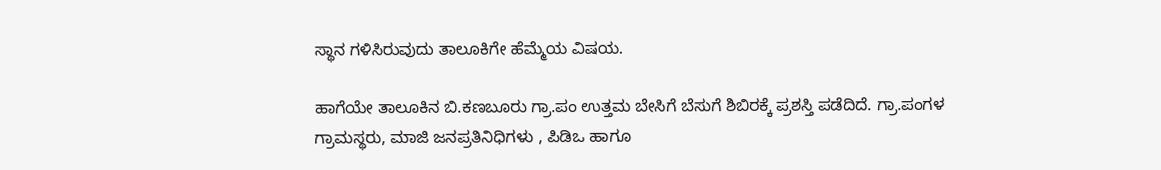ಸ್ಥಾನ ಗಳಿಸಿರುವುದು ತಾಲೂಕಿಗೇ ಹೆಮ್ಮೆಯ ವಿಷಯ.

ಹಾಗೆಯೇ ತಾಲೂಕಿನ ಬಿ.ಕಣಬೂರು ಗ್ರಾ.ಪಂ ಉತ್ತಮ ಬೇಸಿಗೆ ಬೆಸುಗೆ ಶಿಬಿರಕ್ಕೆ ಪ್ರಶಸ್ತಿ ಪಡೆದಿದೆ. ಗ್ರಾ.ಪಂಗಳ ಗ್ರಾಮಸ್ಥರು, ಮಾಜಿ ಜನಪ್ರತಿನಿಧಿಗಳು , ಪಿಡಿಒ ಹಾಗೂ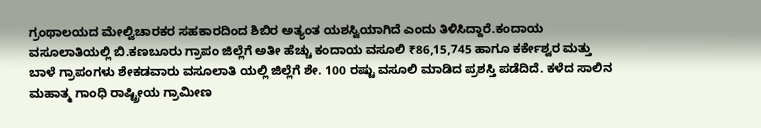ಗ್ರಂಥಾಲಯದ ಮೇಲ್ವಿಚಾರಕರ ಸಹಕಾರದಿಂದ ಶಿಬಿರ ಅತ್ಯಂತ ಯಶಸ್ವಿಯಾಗಿದೆ ಎಂದು ತಿಳಿಸಿದ್ದಾರೆ.ಕಂದಾಯ ವಸೂಲಾತಿಯಲ್ಲಿ ಬಿ.ಕಣಬೂರು ಗ್ರಾಪಂ ಜಿಲ್ಲೆಗೆ ಅತೀ ಹೆಚ್ಚು ಕಂದಾಯ ವಸೂಲಿ ₹86,15,745 ಹಾಗೂ ಕರ್ಕೇಶ್ವರ ಮತ್ತು ಬಾಳೆ ಗ್ರಾಪಂಗಳು ಶೇಕಡವಾರು ವಸೂಲಾತಿ ಯಲ್ಲಿ ಜಿಲ್ಲೆಗೆ ಶೇ. 100 ರಷ್ಟು ವಸೂಲಿ ಮಾಡಿದ ಪ್ರಶಸ್ತಿ ಪಡೆದಿದೆ. ಕಳೆದ ಸಾಲಿನ ಮಹಾತ್ಮ ಗಾಂಧಿ ರಾಷ್ಟ್ರೀಯ ಗ್ರಾಮೀಣ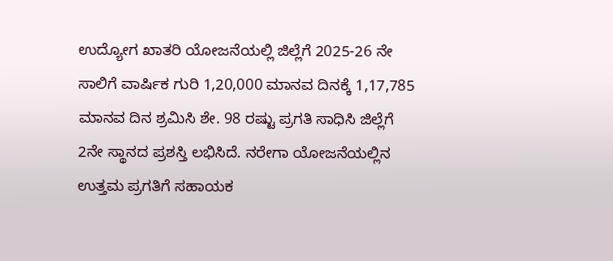ಉದ್ಯೋಗ ಖಾತರಿ ಯೋಜನೆಯಲ್ಲಿ ಜಿಲ್ಲೆಗೆ 2025-26 ನೇ ಸಾಲಿಗೆ ವಾರ್ಷಿಕ ಗುರಿ 1,20,000 ಮಾನವ ದಿನಕ್ಕೆ 1,17,785 ಮಾನವ ದಿನ ಶ್ರಮಿಸಿ ಶೇ. 98 ರಷ್ಟು ಪ್ರಗತಿ ಸಾಧಿಸಿ ಜಿಲ್ಲೆಗೆ 2ನೇ ಸ್ಥಾನದ ಪ್ರಶಸ್ತಿ ಲಭಿಸಿದೆ. ನರೇಗಾ ಯೋಜನೆಯಲ್ಲಿನ ಉತ್ತಮ ಪ್ರಗತಿಗೆ ಸಹಾಯಕ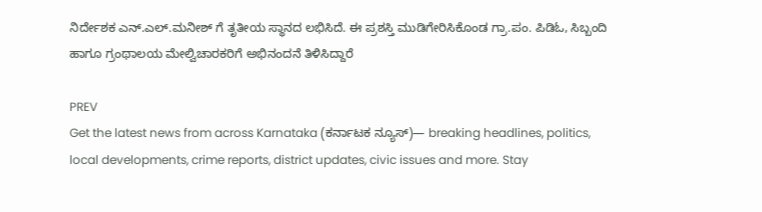ನಿರ್ದೇಶಕ ಎನ್.ಎಲ್.ಮನೀಶ್ ಗೆ ತೃತೀಯ ಸ್ಥಾನದ ಲಭಿಸಿದೆ. ಈ ಪ್ರಶಸ್ತಿ ಮುಡಿಗೇರಿಸಿಕೊಂಡ ಗ್ರಾ.ಪಂ. ಪಿಡಿಓ, ಸಿಬ್ಬಂದಿ ಹಾಗೂ ಗ್ರಂಥಾಲಯ ಮೇಲ್ವಿಚಾರಕರಿಗೆ ಅಭಿನಂದನೆ ತಿಳಿಸಿದ್ದಾರೆ

PREV
Get the latest news from across Karnataka (ಕರ್ನಾಟಕ ನ್ಯೂಸ್)— breaking headlines, politics, local developments, crime reports, district updates, civic issues and more. Stay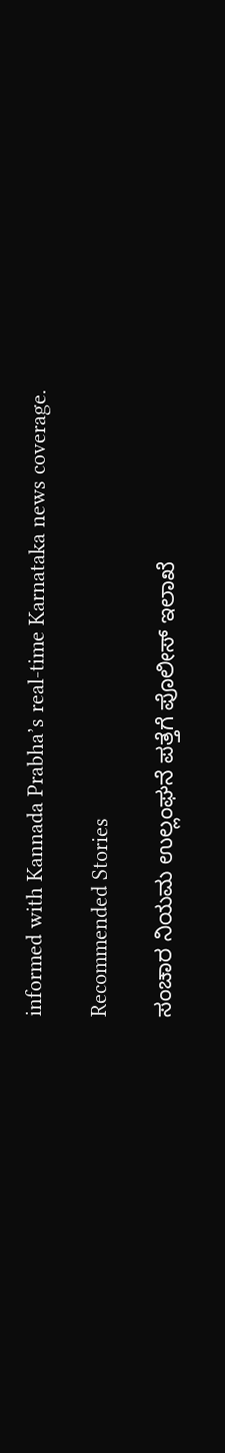informed with Kannada Prabha’s real‑time Karnataka news coverage.

Recommended Stories

ಸಂಚಾರ ನಿಯಮ ಉಲ್ಲಂಘನೆ ಪತ್ತೆಗೆ ಪೊಲೀಸ್‌ ಇಲಾಖೆ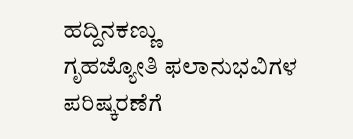ಹದ್ದಿನಕಣ್ಣು
ಗೃಹಜ್ಯೋತಿ ಫಲಾನುಭವಿಗಳ ಪರಿಷ್ಕರಣೆಗೆ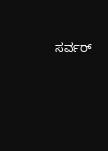ಸರ್ವರ್‌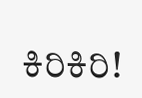ಕಿರಿಕಿರಿ!